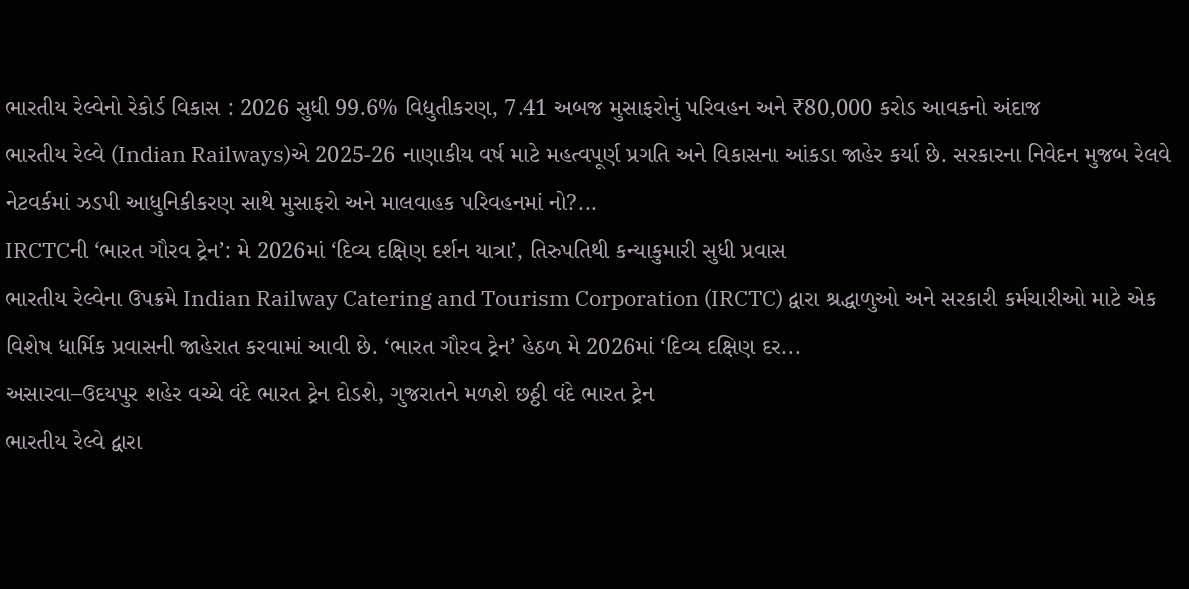ભારતીય રેલ્વેનો રેકોર્ડ વિકાસ : 2026 સુધી 99.6% વિદ્યુતીકરણ, 7.41 અબજ મુસાફરોનું પરિવહન અને ₹80,000 કરોડ આવકનો અંદાજ
ભારતીય રેલ્વે (Indian Railways)એ 2025-26 નાણાકીય વર્ષ માટે મહત્વપૂર્ણ પ્રગતિ અને વિકાસના આંકડા જાહેર કર્યા છે. સરકારના નિવેદન મુજબ રેલવે નેટવર્કમાં ઝડપી આધુનિકીકરણ સાથે મુસાફરો અને માલવાહક પરિવહનમાં નો?...
IRCTCની ‘ભારત ગૌરવ ટ્રેન’: મે 2026માં ‘દિવ્ય દક્ષિણ દર્શન યાત્રા’, તિરુપતિથી કન્યાકુમારી સુધી પ્રવાસ
ભારતીય રેલ્વેના ઉપક્રમે Indian Railway Catering and Tourism Corporation (IRCTC) દ્વારા શ્રદ્ધાળુઓ અને સરકારી કર્મચારીઓ માટે એક વિશેષ ધાર્મિક પ્રવાસની જાહેરાત કરવામાં આવી છે. ‘ભારત ગૌરવ ટ્રેન’ હેઠળ મે 2026માં ‘દિવ્ય દક્ષિણ દર...
અસારવા–ઉદયપુર શહેર વચ્ચે વંદે ભારત ટ્રેન દોડશે, ગુજરાતને મળશે છઠ્ઠી વંદે ભારત ટ્રેન
ભારતીય રેલ્વે દ્વારા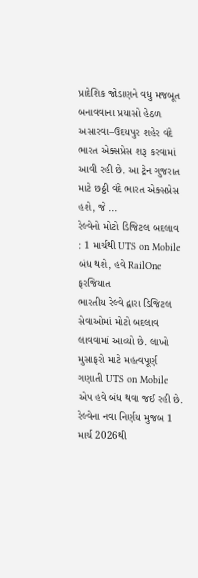પ્રાદેશિક જોડાણને વધુ મજબૂત બનાવવાના પ્રયાસો હેઠળ અસારવા–ઉદયપુર શહેર વંદે ભારત એક્સપ્રેસ શરૂ કરવામાં આવી રહી છે. આ ટ્રેન ગુજરાત માટે છઠ્ઠી વંદે ભારત એક્સપ્રેસ હશે, જે ...
રેલ્વેનો મોટો ડિજિટલ બદલાવ : 1 માર્ચથી UTS on Mobile બંધ થશે, હવે RailOne ફરજિયાત
ભારતીય રેલ્વે દ્વારા ડિજિટલ સેવાઓમાં મોટો બદલાવ લાવવામાં આવ્યો છે. લાખો મુસાફરો માટે મહત્વપૂર્ણ ગણાતી UTS on Mobile એપ હવે બંધ થવા જઈ રહી છે. રેલ્વેના નવા નિર્ણય મુજબ 1 માર્ચ 2026થી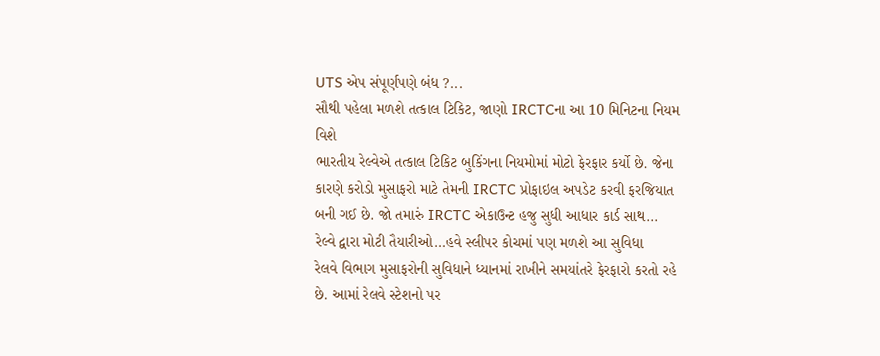UTS એપ સંપૂર્ણપણે બંધ ?...
સૌથી પહેલા મળશે તત્કાલ ટિકિટ, જાણો IRCTCના આ 10 મિનિટના નિયમ વિશે
ભારતીય રેલ્વેએ તત્કાલ ટિકિટ બુકિંગના નિયમોમાં મોટો ફેરફાર કર્યો છે. જેના કારણે કરોડો મુસાફરો માટે તેમની IRCTC પ્રોફાઇલ અપડેટ કરવી ફરજિયાત બની ગઈ છે. જો તમારું IRCTC એકાઉન્ટ હજુ સુધી આધાર કાર્ડ સાથ...
રેલ્વે દ્વારા મોટી તૈયારીઓ…હવે સ્લીપર કોચમાં પણ મળશે આ સુવિધા
રેલવે વિભાગ મુસાફરોની સુવિધાને ધ્યાનમાં રાખીને સમયાંતરે ફેરફારો કરતો રહે છે. આમાં રેલવે સ્ટેશનો પર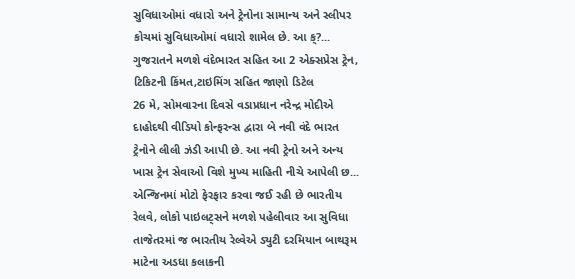સુવિધાઓમાં વધારો અને ટ્રેનોના સામાન્ય અને સ્લીપર કોચમાં સુવિધાઓમાં વધારો શામેલ છે. આ ક્?...
ગુજરાતને મળશે વંદેભારત સહિત આ 2 એક્સપ્રેસ ટ્રેન, ટિકિટની કિંમત,ટાઇમિંગ સહિત જાણો ડિટેલ
26 મે, સોમવારના દિવસે વડાપ્રધાન નરેન્દ્ર મોદીએ દાહોદથી વીડિયો કોન્ફરન્સ દ્વારા બે નવી વંદે ભારત ટ્રેનોને લીલી ઝંડી આપી છે. આ નવી ટ્રેનો અને અન્ય ખાસ ટ્રેન સેવાઓ વિશે મુખ્ય માહિતી નીચે આપેલી છ...
એન્જિનમાં મોટો ફેરફાર કરવા જઈ રહી છે ભારતીય રેલવે, લોકો પાઇલટ્સને મળશે પહેલીવાર આ સુવિધા
તાજેતરમાં જ ભારતીય રેલ્વેએ ડ્યુટી દરમિયાન બાથરૂમ માટેના અડધા કલાકની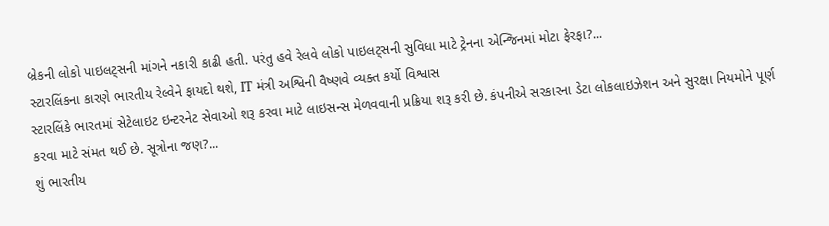બ્રેકની લોકો પાઇલટ્સની માંગને નકારી કાઢી હતી. પરંતુ હવે રેલવે લોકો પાઇલટ્સની સુવિધા માટે ટ્રેનના એન્જિનમાં મોટા ફેરફા?...
સ્ટારલિંકના કારણે ભારતીય રેલ્વેને ફાયદો થશે, IT મંત્રી અશ્વિની વૈષ્ણવે વ્યક્ત કર્યો વિશ્વાસ
સ્ટારલિંકે ભારતમાં સેટેલાઇટ ઇન્ટરનેટ સેવાઓ શરૂ કરવા માટે લાઇસન્સ મેળવવાની પ્રક્રિયા શરૂ કરી છે. કંપનીએ સરકારના ડેટા લોકલાઇઝેશન અને સુરક્ષા નિયમોને પૂર્ણ કરવા માટે સંમત થઈ છે. સૂત્રોના જણ?...
શું ભારતીય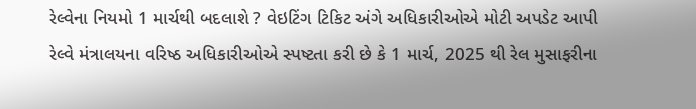રેલ્વેના નિયમો 1 માર્ચથી બદલાશે ? વેઇટિંગ ટિકિટ અંગે અધિકારીઓએ મોટી અપડેટ આપી
રેલ્વે મંત્રાલયના વરિષ્ઠ અધિકારીઓએ સ્પષ્ટતા કરી છે કે 1 માર્ચ, 2025 થી રેલ મુસાફરીના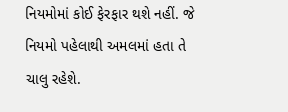નિયમોમાં કોઈ ફેરફાર થશે નહીં. જે નિયમો પહેલાથી અમલમાં હતા તે ચાલુ રહેશે.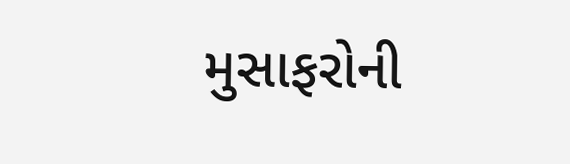મુસાફરોની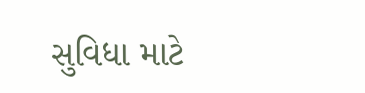સુવિધા માટે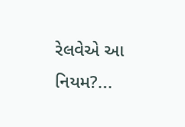રેલવેએ આ નિયમ?...